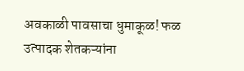अवकाळी पावसाचा धुमाकूळ! फळ उत्पादक शेतकऱ्यांना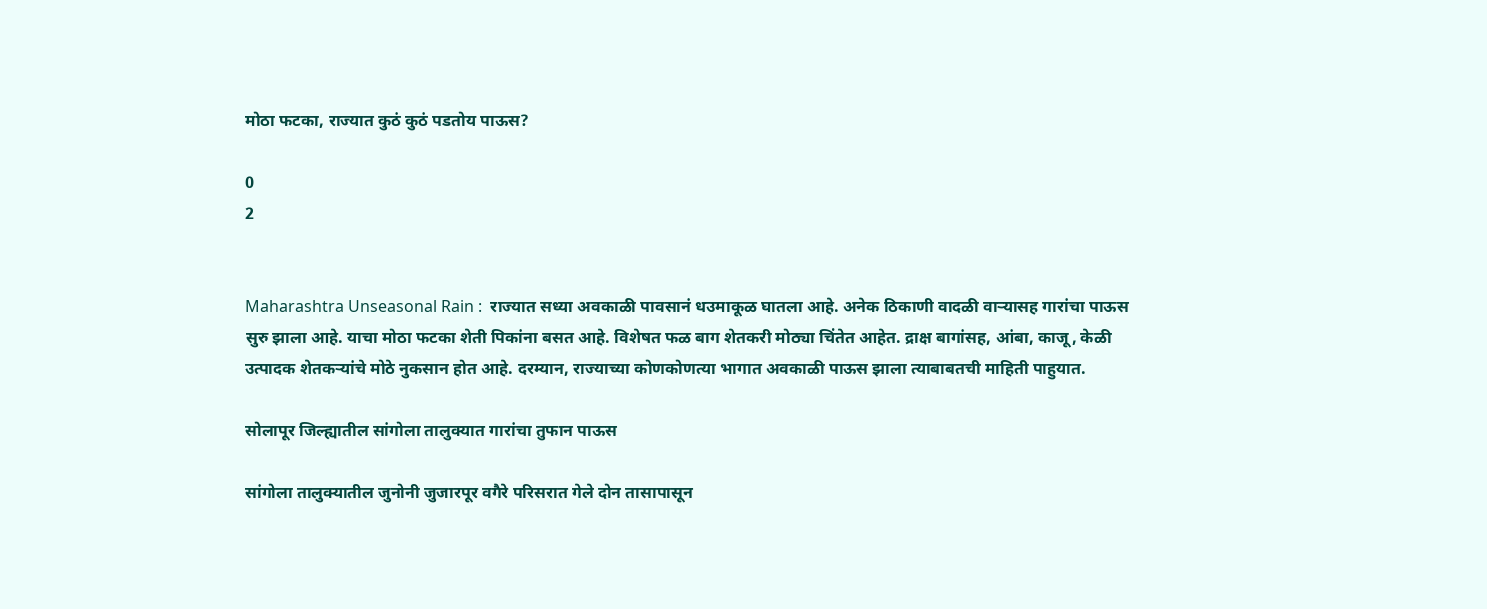मोठा फटका, राज्यात कुठं कुठं पडतोय पाऊस?

0
2


Maharashtra Unseasonal Rain :  राज्यात सध्या अवकाळी पावसानं धउमाकूळ घातला आहे. अनेक ठिकाणी वादळी वाऱ्यासह गारांचा पाऊस सुरु झाला आहे. याचा मोठा फटका शेती पिकांना बसत आहे. विशेषत फळ बाग शेतकरी मोठ्या चिंतेत आहेत. द्राक्ष बागांसह, आंबा, काजू, केळी उत्पादक शेतकऱ्यांचे मोठे नुकसान होत आहे. दरम्यान, राज्याच्या कोणकोणत्या भागात अवकाळी पाऊस झाला त्याबाबतची माहिती पाहुयात.

सोलापूर जिल्ह्यातील सांगोला तालुक्यात गारांचा तुफान पाऊस

सांगोला तालुक्यातील जुनोनी जुजारपूर वगैरे परिसरात गेले दोन तासापासून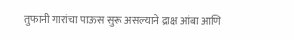तुफानी गारांचा पाऊस सुरू असल्याने द्राक्ष आंबा आणि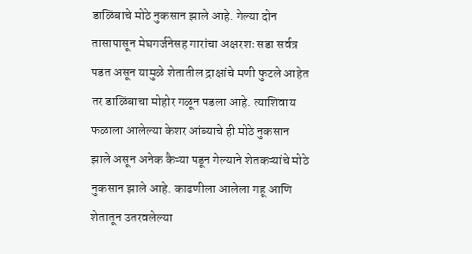डाळिंबाचे मोठे नुकसान झाले आहे. गेल्या दोन तासापासून मेघगर्जनेसह गारांचा अक्षरशः सडा सर्वत्र पडत असून यामुळे शेतातील द्राक्षांचे मणी फुटले आहेत तर डाळिंबाचा मोहोर गळून पडला आहे. त्याशिवाय फळाला आलेल्या केशर आंब्याचे ही मोठे नुकसान झाले असून अनेक कैऱ्या पडून गेल्याने शेतकऱ्यांचे मोठे नुकसान झाले आहे. काढणीला आलेला गहू आणि शेतातून उतरवलेल्या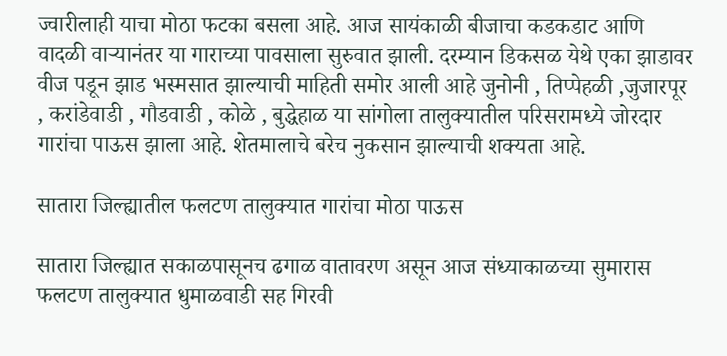ज्वारीलाही याचा मोठा फटका बसला आहे. आज सायंकाळी बीजाचा कडकडाट आणि वादळी वाऱ्यानंतर या गाराच्या पावसाला सुरुवात झाली. दरम्यान डिकसळ येथे एका झाडावर वीज पडून झाड भस्मसात झाल्याची माहिती समोर आली आहे जुनोनी , तिप्पेहळी ,जुजारपूर , करांडेवाडी , गौडवाडी , कोळे , बुद्धेहाळ या सांगोला तालुक्यातील परिसरामध्ये जोरदार गारांचा पाऊस झाला आहे. शेतमालाचे बरेच नुकसान झाल्याची शक्यता आहे.

सातारा जिल्ह्यातील फलटण तालुक्यात गारांचा मोठा पाऊस

सातारा जिल्ह्यात सकाळपासूनच ढगाळ वातावरण असून आज संध्याकाळच्या सुमारास फलटण तालुक्यात धुमाळवाडी सह गिरवी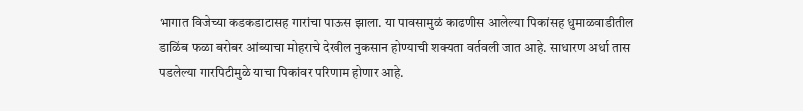भागात विजेच्या कडकडाटासह गारांचा पाऊस झाला. या पावसामुळं काढणीस आलेल्या पिकांसह धुमाळवाडीतील डाळिंब फळा बरोबर आंब्याचा मोहराचे देखील नुकसान होण्याची शक्यता वर्तवली जात आहे. साधारण अर्धा तास पडलेल्या गारपिटीमुळे याचा पिकांवर परिणाम होणार आहे.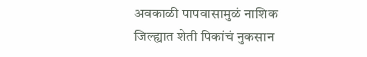अवकाळी पापवासामुळं नाशिक जिल्ह्यात शेती पिकांचं नुकसान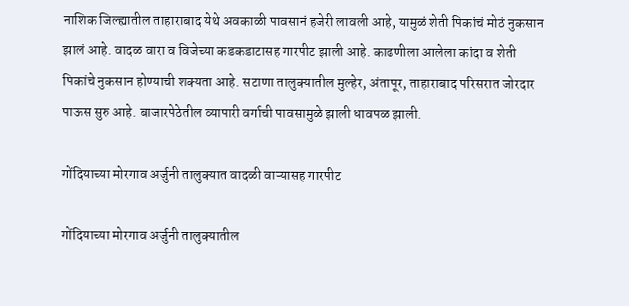नाशिक जिल्ह्यातील ताहाराबाद येथे अवकाळी पावसानं हजेरी लावली आहे, यामुळं शेती पिकांचं मोठं नुकसान झालं आहे. वादळ वारा व विजेच्या कडकडाटासह गारपीट झाली आहे. काढणीला आलेला कांदा व शेती पिकांचे नुकसान होण्याची शक्यता आहे. सटाणा तालुक्यातील मुल्हेर, अंतापूर, ताहाराबाद परिसरात जोरदार पाऊस सुरु आहे. बाजारपेठेतील व्यापारी वर्गाची पावसामुळे झाली धावपळ झाली.

गोंदियाच्या मोरगाव अर्जुनी तालुक्यात वादळी वाऱ्यासह गारपीट

गोंदियाच्या मोरगाव अर्जुनी तालुक्यातील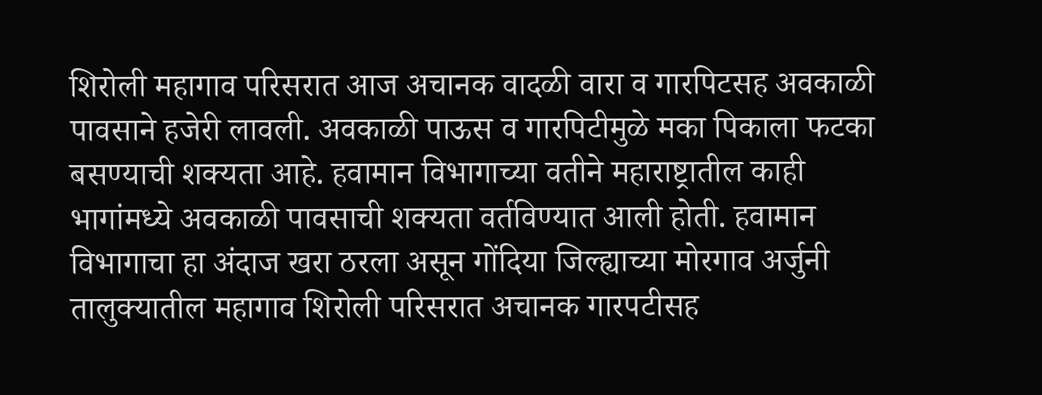शिरोली महागाव परिसरात आज अचानक वादळी वारा व गारपिटसह अवकाळी पावसाने हजेरी लावली. अवकाळी पाऊस व गारपिटीमुळे मका पिकाला फटका बसण्याची शक्यता आहे. हवामान विभागाच्या वतीने महाराष्ट्रातील काही भागांमध्ये अवकाळी पावसाची शक्यता वर्तविण्यात आली होती. हवामान विभागाचा हा अंदाज खरा ठरला असून गोंदिया जिल्ह्याच्या मोरगाव अर्जुनी तालुक्यातील महागाव शिरोली परिसरात अचानक गारपटीसह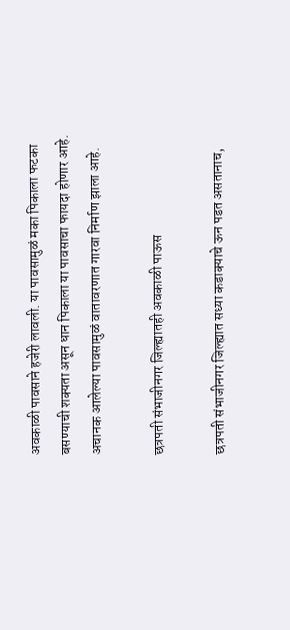अवकाळी पावसाने हजेरी लावली. या पावसामुळं मका पिकाला फटका बसण्याची शक्यता असून धान पिकाला या पावसाचा फायदा होणार आहे. अचानक आलेल्या पावसामुळं वातावरणात गारवा निर्माण झाला आहे.

छत्रपती संभाजीनगर जिल्ह्यातही अवकाळी पाऊस

छत्रपती संभाजीनगर जिल्ह्यात सध्या कडाक्याचे ऊन पडत असतानाच,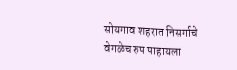सोयगाव शहरात निसर्गाचे वेगळेच रुप पाहायला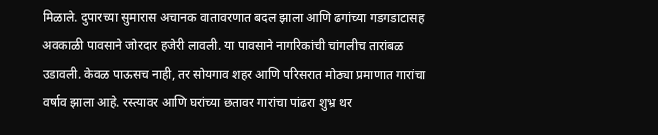मिळाले. दुपारच्या सुमारास अचानक वातावरणात बदल झाला आणि ढगांच्या गडगडाटासह अवकाळी पावसाने जोरदार हजेरी लावली. या पावसाने नागरिकांची चांगलीच तारांबळ उडावली. केवळ पाऊसच नाही, तर सोयगाव शहर आणि परिसरात मोठ्या प्रमाणात गारांचा वर्षाव झाला आहे. रस्त्यावर आणि घरांच्या छतावर गारांचा पांढरा शुभ्र थर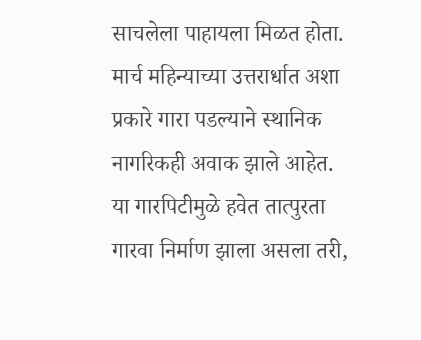साचलेला पाहायला मिळत होता. मार्च महिन्याच्या उत्तरार्धात अशा प्रकारे गारा पडल्याने स्थानिक नागरिकही अवाक झाले आहेत. या गारपिटीमुळे हवेत तात्पुरता गारवा निर्माण झाला असला तरी,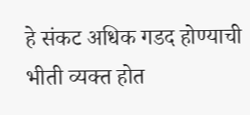हे संकट अधिक गडद होण्याची भीती व्यक्त होत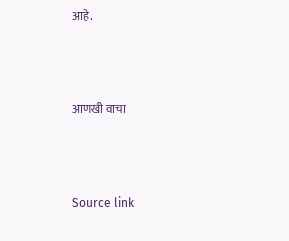आहे.



आणखी वाचा



Source link